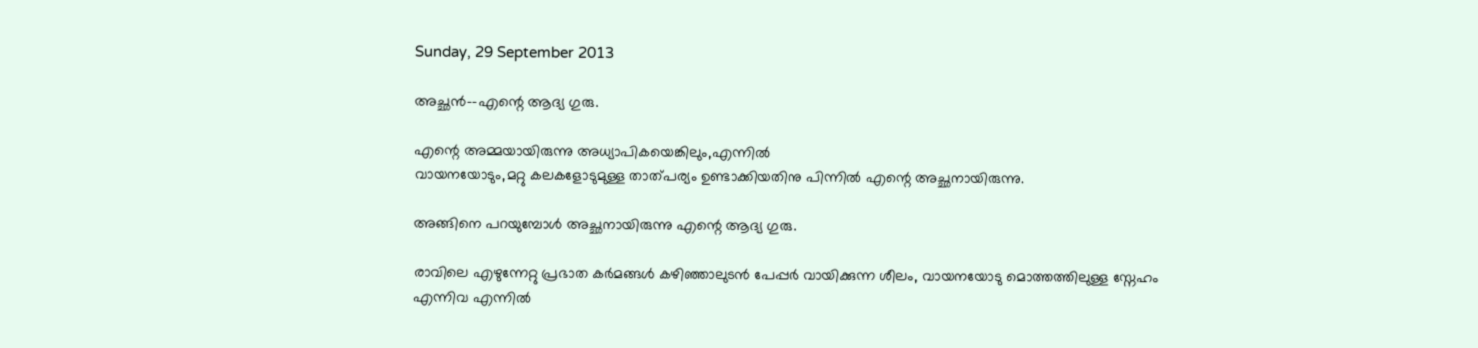Sunday, 29 September 2013

അച്ഛൻ--എന്റെ ആദ്യ ഗുരു.

എന്റെ അമ്മയായിരുന്നു അധ്യാപികയെങ്കിലും,എന്നിൽ
വായനയോടും,മറ്റു കലകളോടുമുള്ള താത്പര്യം ഉണ്ടാക്കിയതിനു പിന്നിൽ എന്റെ അച്ഛനായിരുന്നു.

അങ്ങിനെ പറയുമ്പോൾ അച്ഛനായിരുന്നു എന്റെ ആദ്യ ഗുരു.

രാവിലെ എഴുന്നേറ്റു പ്രഭാത കർമങ്ങൾ കഴിഞ്ഞാലുടൻ പേപ്പർ വായിക്കുന്ന ശീലം, വായനയോടു മൊത്തത്തിലുള്ള സ്നേഹം എന്നിവ എന്നിൽ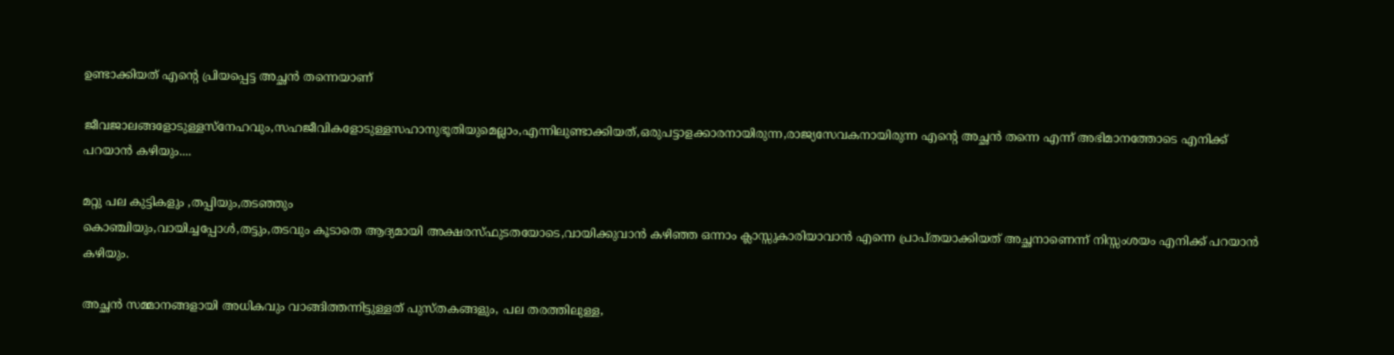ഉണ്ടാക്കിയത് എന്റെ പ്രിയപ്പെട്ട അച്ഛൻ തന്നെയാണ്

ജീവജാലങ്ങളോടുള്ളസ്നേഹവും,സഹജീവികളോടുള്ളസഹാനുഭൂതിയുമെല്ലാം,എന്നിലുണ്ടാക്കിയത്,ഒരുപട്ടാളക്കാരനായിരുന്ന,രാജ്യസേവകനായിരുന്ന എന്റെ അച്ഛൻ തന്നെ എന്ന് അഭിമാനത്തോടെ എനിക്ക് പറയാൻ കഴിയും....

മറ്റു പല കുട്ടികളും ,തപ്പിയും,തടഞ്ഞും
കൊഞ്ചിയും,വായിച്ചപ്പോൾ,തട്ടും,തടവും കൂടാതെ ആദ്യമായി അക്ഷരസ്ഫുടതയോടെ,വായിക്കുവാൻ കഴിഞ്ഞ ഒന്നാം ക്ലാസ്സുകാരിയാവാൻ എന്നെ പ്രാപ്തയാക്കിയത് അച്ഛനാണെന്ന് നിസ്സംശയം എനിക്ക് പറയാൻ കഴിയും.

അച്ഛൻ സമ്മാനങ്ങളായി അധികവും വാങ്ങിത്തന്നിട്ടുള്ളത് പുസ്തകങ്ങളും, പല തരത്തിലുള്ള,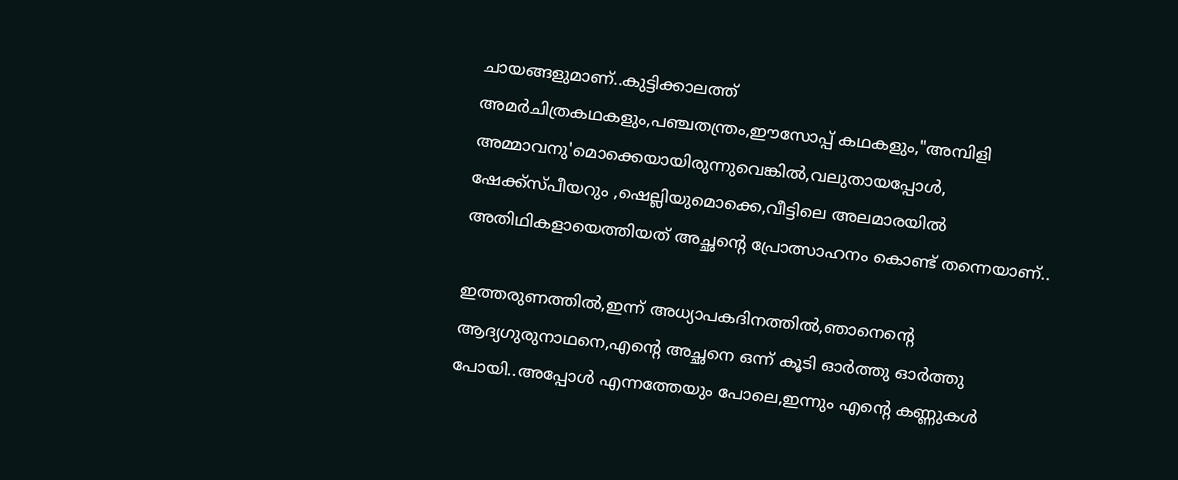ചായങ്ങളുമാണ്..കുട്ടിക്കാലത്ത് അമർചിത്രകഥകളും,പഞ്ചതന്ത്രം,ഈസോപ്പ് കഥകളും,"അമ്പിളി അമ്മാവനു'മൊക്കെയായിരുന്നുവെങ്കിൽ,വലുതായപ്പോൾ, ഷേക്ക്സ്പീയറും ,ഷെല്ലിയുമൊക്കെ,വീട്ടിലെ അലമാരയിൽ അതിഥികളായെത്തിയത് അച്ഛന്റെ പ്രോത്സാഹനം കൊണ്ട് തന്നെയാണ്..

ഇത്തരുണത്തിൽ,ഇന്ന് അധ്യാപകദിനത്തിൽ,ഞാനെന്റെ ആദ്യഗുരുനാഥനെ,എന്റെ അച്ഛനെ ഒന്ന് കൂടി ഓർത്തു ഓർത്തു പോയി..അപ്പോൾ എന്നത്തേയും പോലെ,ഇന്നും എന്റെ കണ്ണുകൾ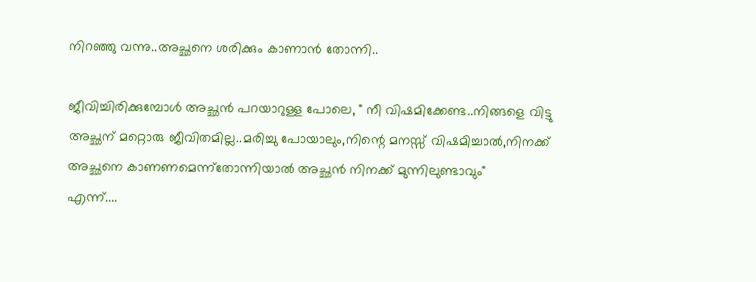നിറഞ്ഞു വന്നു..അച്ഛനെ ശരിക്കും കാണാൻ തോന്നി..

ജീവിച്ചിരിക്കുമ്പോൾ അച്ഛൻ പറയാറുള്ള പോലെ, " നീ വിഷമിക്കേണ്ട..നിങ്ങളെ വിട്ടു അച്ഛന് മറ്റൊരു ജീവിതമില്ല..മരിച്ചു പോയാലും,നിന്റെ മനസ്സ് വിഷമിച്ചാൽ,നിനക്ക് അച്ഛനെ കാണണമെന്ന്തോന്നിയാൽ അച്ഛൻ നിനക്ക് മുന്നിലുണ്ടാവും"
എന്ന്....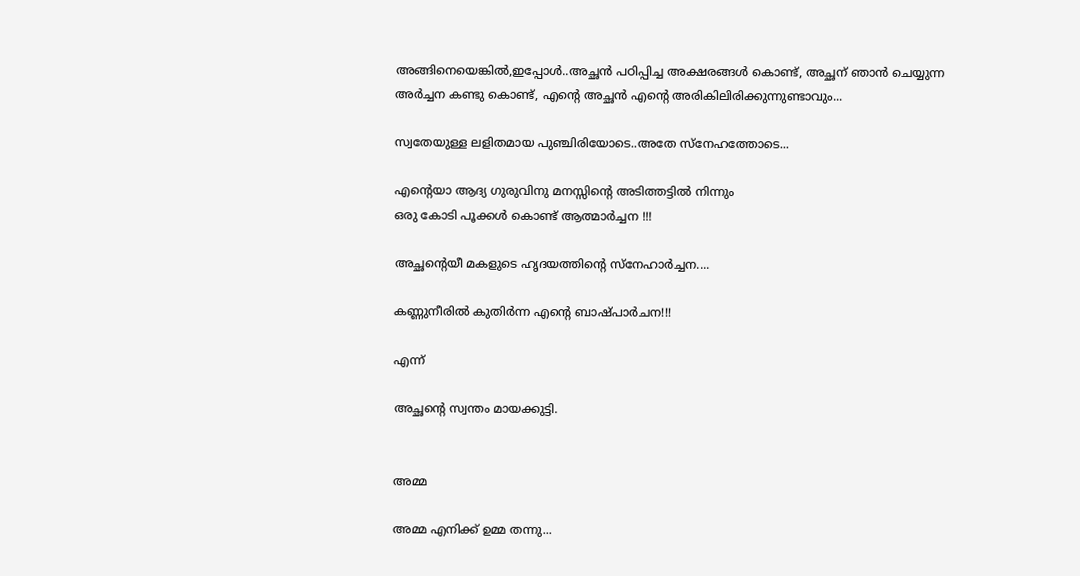അങ്ങിനെയെങ്കിൽ,ഇപ്പോൾ..അച്ഛൻ പഠിപ്പിച്ച അക്ഷരങ്ങൾ കൊണ്ട്, അച്ഛന് ഞാൻ ചെയ്യുന്ന അർച്ചന കണ്ടു കൊണ്ട്, എന്റെ അച്ഛൻ എന്റെ അരികിലിരിക്കുന്നുണ്ടാവും...

സ്വതേയുള്ള ലളിതമായ പുഞ്ചിരിയോടെ..അതേ സ്നേഹത്തോടെ...

എന്റെയാ ആദ്യ ഗുരുവിനു മനസ്സിന്റെ അടിത്തട്ടിൽ നിന്നും
ഒരു കോടി പൂക്കൾ കൊണ്ട് ആത്മാർച്ചന !!!

അച്ഛന്റെയീ മകളുടെ ഹൃദയത്തിന്റെ സ്നേഹാർച്ചന....

കണ്ണുനീരിൽ കുതിർന്ന എന്റെ ബാഷ്പാർചന!!!

എന്ന്

അച്ഛന്റെ സ്വന്തം മായക്കുട്ടി.


അമ്മ

അമ്മ എനിക്ക് ഉമ്മ തന്നു...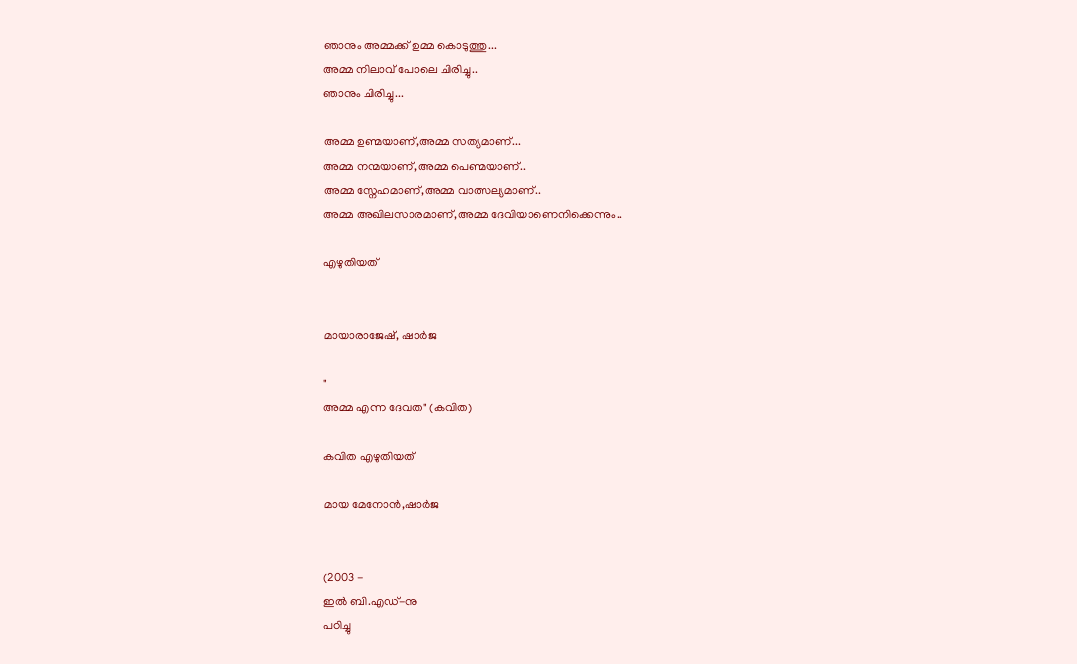ഞാനും അമ്മക്ക് ഉമ്മ കൊടുത്തു...
അമ്മ നിലാവ് പോലെ ചിരിച്ചു..
ഞാനും ചിരിച്ചു...

അമ്മ ഉണ്മയാണ്,അമ്മ സത്യമാണ്...
അമ്മ നന്മയാണ്,അമ്മ പെണ്മയാണ്..
അമ്മ സ്നേഹമാണ്,അമ്മ വാത്സല്യമാണ്..
അമ്മ അഖിലസാരമാണ്,അമ്മ ദേവിയാണെനിക്കെന്നും..

എഴുതിയത്


മായാരാജേഷ്, ഷാർജ

"
അമ്മ എന്ന ദേവത" (കവിത)

കവിത എഴുതിയത്

മായ മേനോൻ,ഷാർജ


(2003 -
ഇൽ ബി.എഡ്-നു
പഠിച്ചു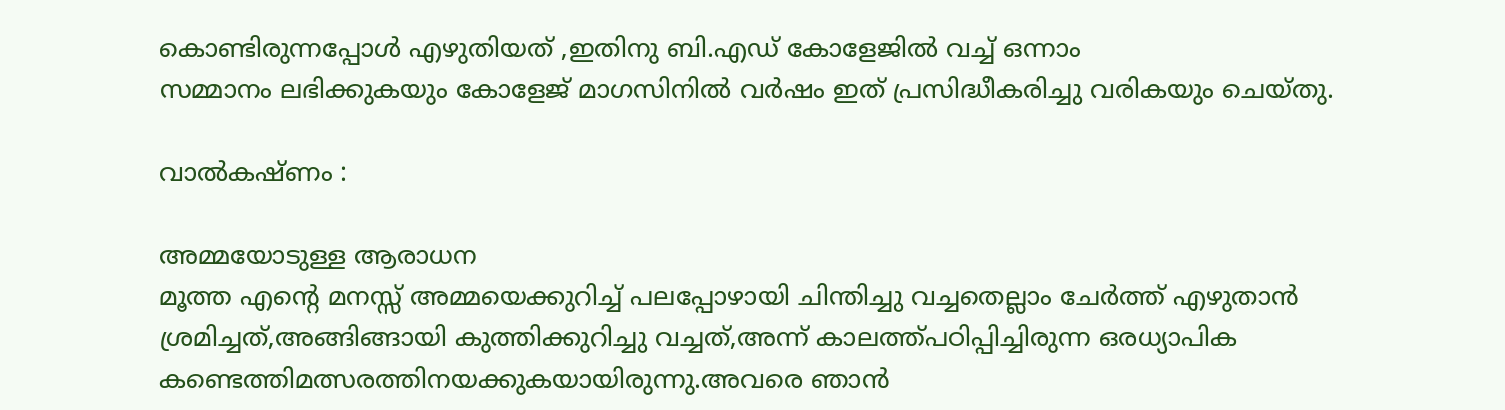കൊണ്ടിരുന്നപ്പോൾ എഴുതിയത് ,ഇതിനു ബി.എഡ് കോളേജിൽ വച്ച് ഒന്നാം
സമ്മാനം ലഭിക്കുകയും കോളേജ് മാഗസിനിൽ വർഷം ഇത് പ്രസിദ്ധീകരിച്ചു വരികയും ചെയ്തു.

വാൽകഷ്ണം :

അമ്മയോടുള്ള ആരാധന
മൂത്ത എന്റെ മനസ്സ് അമ്മയെക്കുറിച്ച് പലപ്പോഴായി ചിന്തിച്ചു വച്ചതെല്ലാം ചേർത്ത് എഴുതാൻ ശ്രമിച്ചത്‌,അങ്ങിങ്ങായി കുത്തിക്കുറിച്ചു വച്ചത്,അന്ന് കാലത്ത്പഠിപ്പിച്ചിരുന്ന ഒരധ്യാപിക
കണ്ടെത്തിമത്സരത്തിനയക്കുകയായിരുന്നു.അവരെ ഞാൻ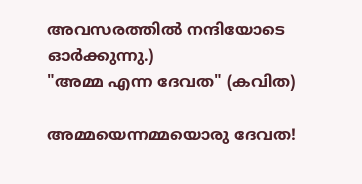അവസരത്തിൽ നന്ദിയോടെ ഓർക്കുന്നു.)
"അമ്മ എന്ന ദേവത" (കവിത)

അമ്മയെന്നമ്മയൊരു ദേവത!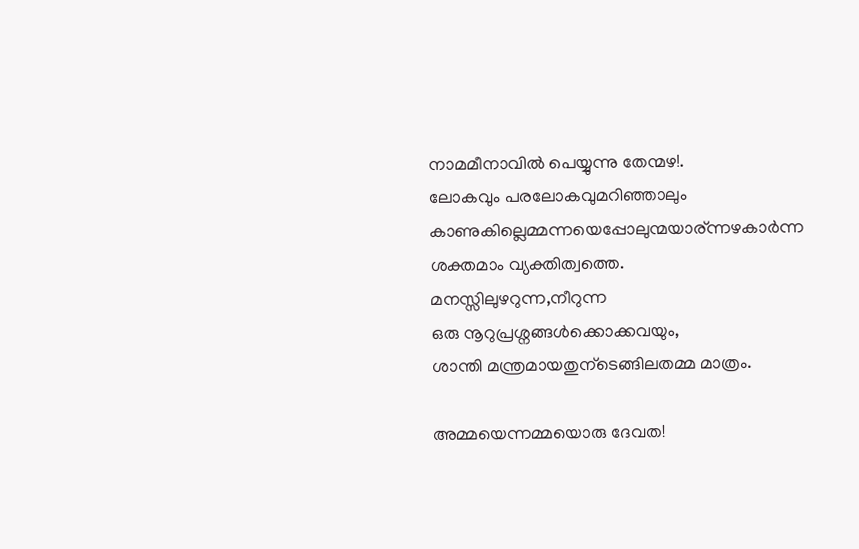നാമമീനാവിൽ പെയ്യുന്നു തേന്മഴ!.
ലോകവും പരലോകവുമറിഞ്ഞാലും
കാണുകില്ലെമ്മന്നയെപ്പോലുന്മയാര്ന്നഴകാർന്ന ശക്തമാം വ്യക്തിത്വത്തെ.
മനസ്സിലുഴറുന്ന,നീറുന്ന
ഒരു നൂറുപ്രശ്നങ്ങൾക്കൊക്കവയും,
ശാന്തി മന്ത്രമായതുന്ടെങ്ങിലതമ്മ മാത്രം.

അമ്മയെന്നമ്മയൊരു ദേവത!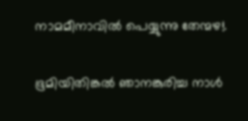നാമമീനാവിൽ പെയ്യുന്നു തേന്മഴ!.

ഭൂമിയിതിങ്കൽ ഞാനങ്കുരിച്ച നാൾ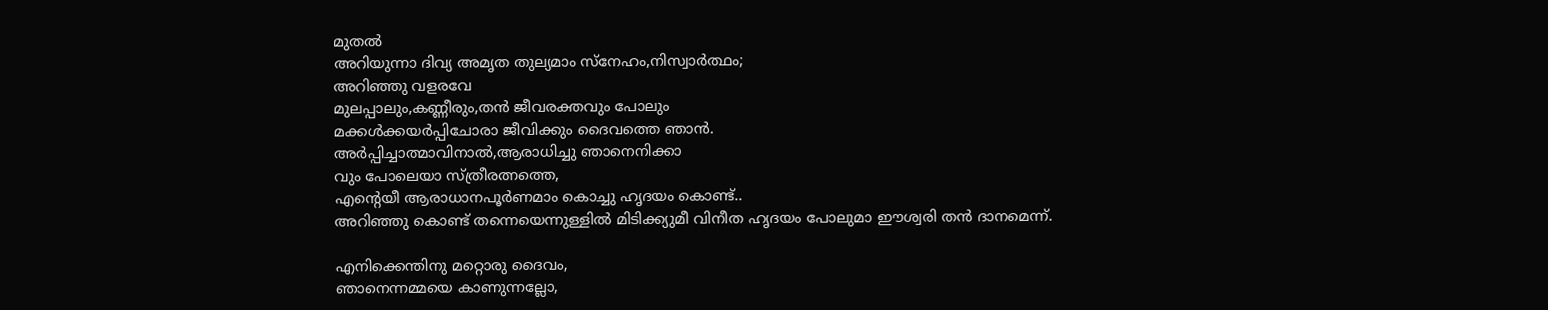മുതൽ
അറിയുന്നാ ദിവ്യ അമൃത തുല്യമാം സ്നേഹം,നിസ്വാർത്ഥം;
അറിഞ്ഞു വളരവേ
മുലപ്പാലും,കണ്ണീരും,തൻ ജീവരക്തവും പോലും
മക്കൾക്കയർപ്പിചോരാ ജീവിക്കും ദൈവത്തെ ഞാൻ.
അർപ്പിച്ചാത്മാവിനാൽ,ആരാധിച്ചു ഞാനെനിക്കാ
വും പോലെയാ സ്ത്രീരത്നത്തെ,
എന്റെയീ ആരാധാനപൂർണമാം കൊച്ചു ഹൃദയം കൊണ്ട്..
അറിഞ്ഞു കൊണ്ട് തന്നെയെന്നുള്ളിൽ മിടിക്ക്യുമീ വിനീത ഹൃദയം പോലുമാ ഈശ്വരി തൻ ദാനമെന്ന്.

എനിക്കെന്തിനു മറ്റൊരു ദൈവം,
ഞാനെന്നമ്മയെ കാണുന്നല്ലോ,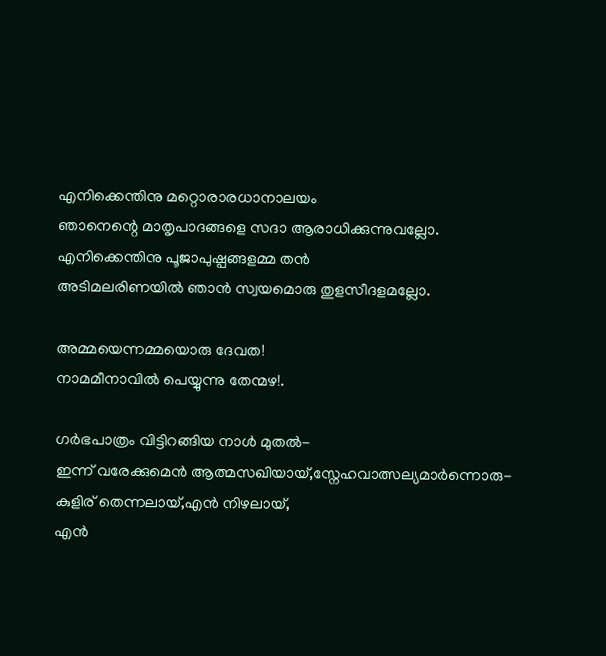എനിക്കെന്തിനു മറ്റൊരാരധാനാലയം
ഞാനെന്റെ മാതൃപാദങ്ങളെ സദാ ആരാധിക്കുന്നുവല്ലോ.
എനിക്കെന്തിനു പൂജാപുഷ്പങ്ങളമ്മ തൻ
അടിമലരിണയിൽ ഞാൻ സ്വയമൊരു തുളസീദളമല്ലോ.

അമ്മയെന്നമ്മയൊരു ദേവത!
നാമമീനാവിൽ പെയ്യുന്നു തേന്മഴ!.

ഗർഭപാത്രം വിട്ടിറങ്ങിയ നാൾ മുതൽ-
ഇന്ന് വരേക്കുമെൻ ആത്മസഖിയായ്,സ്നേഹവാത്സല്യമാർന്നൊരു-
കുളിര് തെന്നലായ്,എൻ നിഴലായ്,
എൻ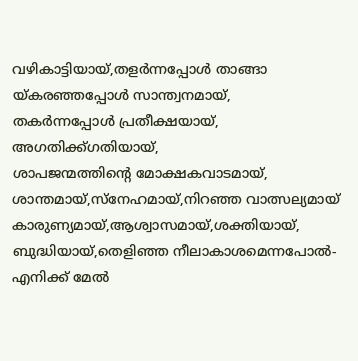വഴികാട്ടിയായ്‌,തളർന്നപ്പോൾ താങ്ങാ
യ്കരഞ്ഞപ്പോൾ സാന്ത്വനമായ്,
തകർന്നപ്പോൾ പ്രതീക്ഷയായ്,
അഗതിക്ക്ഗതിയായ്,
ശാപജന്മത്തിന്റെ മോക്ഷകവാടമായ്,
ശാന്തമായ്,സ്നേഹമായ്,നിറഞ്ഞ വാത്സല്യമായ്
കാരുണ്യമായ്,ആശ്വാസമായ്,ശക്തിയായ്,
ബുദ്ധിയായ്,തെളിഞ്ഞ നീലാകാശമെന്നപോൽ-
എനിക്ക് മേൽ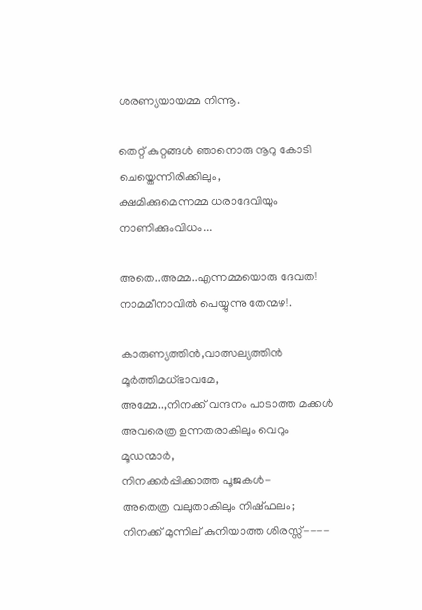ശരണ്യയായമ്മ നിന്നൂ.

തെറ്റ് കുറ്റങ്ങൾ ഞാനൊരു നൂറു കോടി ചെയ്തെന്നിരിക്കിലും,
ക്ഷമിക്കുമെന്നമ്മ ധരാദേവിയും നാണിക്കുംവിധം...

അതെ..അമ്മ..എന്നമ്മയൊരു ദേവത!
നാമമീനാവിൽ പെയ്യുന്നു തേന്മഴ!.

കാരുണ്യത്തിൻ,വാത്സല്യത്തിൻ മൂർത്തിമധ്ഭാവമേ,
അമ്മേ..,നിനക്ക് വന്ദനം പാടാത്ത മക്കൾ
അവരെത്ര ഉന്നതരാകിലും വെറും മൂഡന്മാർ,
നിനക്കർപ്പിക്കാത്ത പൂജകൾ-
അതെത്ര വലുതാകിലും നിഷ്ഫലം;
നിനക്ക് മുന്നില് കുനിയാത്ത ശിരസ്സ്‌----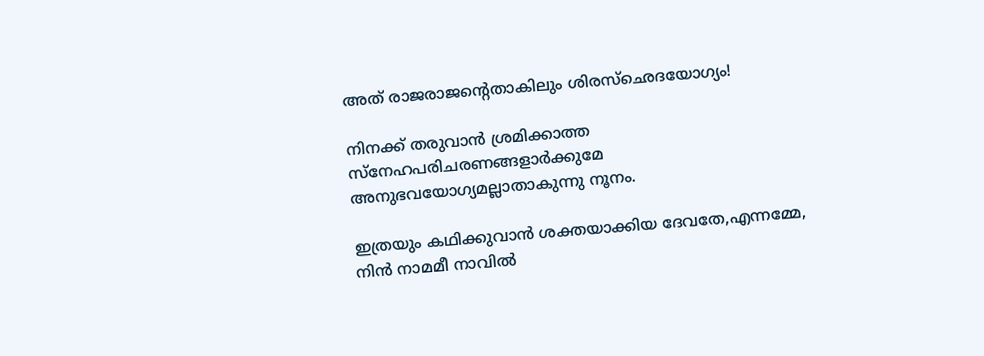അത് രാജരാജന്റെതാകിലും ശിരസ്ഛെദയോഗ്യം!

നിനക്ക് തരുവാൻ ശ്രമിക്കാത്ത
സ്നേഹപരിചരണങ്ങളാർക്കുമേ
അനുഭവയോഗ്യമല്ലാതാകുന്നു നൂനം.

ഇത്രയും കഥിക്കുവാൻ ശക്തയാക്കിയ ദേവതേ,എന്നമ്മേ,
നിൻ നാമമീ നാവിൽ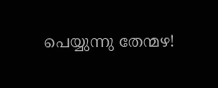പെയ്യുന്നു തേന്മഴ!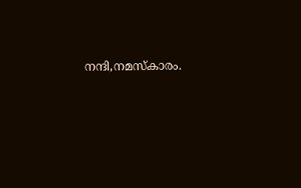നന്ദി,നമസ്കാരം.